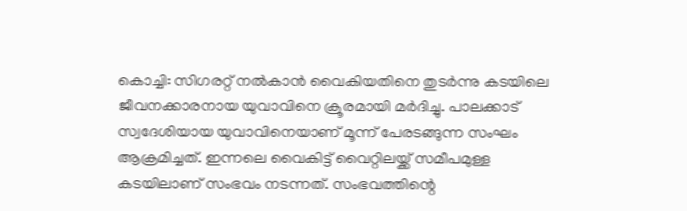കൊച്ചി: സിഗരറ്റ് നൽകാൻ വൈകിയതിനെ തുടർന്നു കടയിലെ ജീവനക്കാരനായ യുവാവിനെ ക്രൂരമായി മർദിച്ചു. പാലക്കാട് സ്വദേശിയായ യുവാവിനെയാണ് മൂന്ന് പേരടങ്ങുന്ന സംഘം ആക്രമിച്ചത്. ഇന്നലെ വൈകിട്ട് വൈറ്റിലയ്ക്ക് സമീപമുള്ള കടയിലാണ് സംഭവം നടന്നത്. സംഭവത്തിന്റെ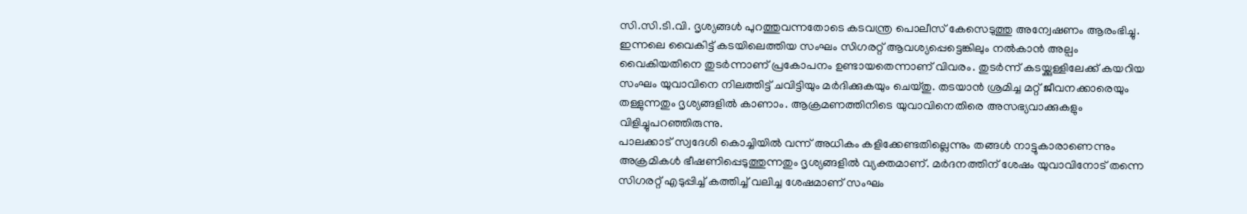സി.സി.ടി.വി. ദൃശ്യങ്ങൾ പുറത്തുവന്നതോടെ കടവന്ത്ര പൊലീസ് കേസെടുത്തു അന്വേഷണം ആരംഭിച്ചു.
ഇന്നലെ വൈകിട്ട് കടയിലെത്തിയ സംഘം സിഗരറ്റ് ആവശ്യപ്പെട്ടെങ്കിലും നൽകാൻ അല്പം വൈകിയതിനെ തുടർന്നാണ് പ്രകോപനം ഉണ്ടായതെന്നാണ് വിവരം. തുടർന്ന് കടയ്ക്കുള്ളിലേക്ക് കയറിയ സംഘം യുവാവിനെ നിലത്തിട്ട് ചവിട്ടിയും മർദിക്കുകയും ചെയ്തു. തടയാൻ ശ്രമിച്ച മറ്റ് ജീവനക്കാരെയും തള്ളുന്നതും ദൃശ്യങ്ങളിൽ കാണാം. ആക്രമണത്തിനിടെ യുവാവിനെതിരെ അസഭ്യവാക്കുകളും വിളിച്ചുപറഞ്ഞിരുന്നു.
പാലക്കാട് സ്വദേശി കൊച്ചിയിൽ വന്ന് അധികം കളിക്കേണ്ടതില്ലെന്നും തങ്ങൾ നാട്ടുകാരാണെന്നും അക്രമികൾ ഭീഷണിപ്പെടുത്തുന്നതും ദൃശ്യങ്ങളിൽ വ്യക്തമാണ്. മർദനത്തിന് ശേഷം യുവാവിനോട് തന്നെ സിഗരറ്റ് എടുപ്പിച്ച് കത്തിച്ച് വലിച്ച ശേഷമാണ് സംഘം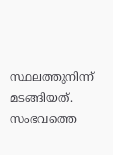സ്ഥലത്തുനിന്ന് മടങ്ങിയത്. സംഭവത്തെ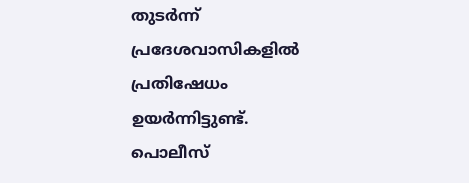തുടർന്ന് പ്രദേശവാസികളിൽ പ്രതിഷേധം ഉയർന്നിട്ടുണ്ട്. പൊലീസ്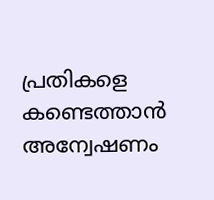പ്രതികളെ കണ്ടെത്താൻ അന്വേഷണം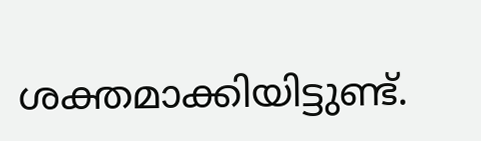ശക്തമാക്കിയിട്ടുണ്ട്.